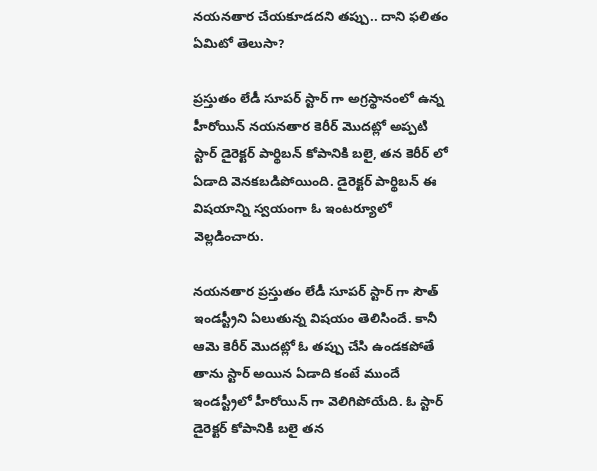నయనతార చేయకూడదని తప్పు.. దాని ఫలితం ఏమిటో తెలుసా?

ప్రస్తుతం లేడీ సూపర్ స్టార్ గా అగ్రస్థానంలో ఉన్న హీరోయిన్ నయనతార కెరీర్ మొదట్లో అప్పటి స్టార్ డైరెక్టర్ పార్థిబన్ కోపానికి బలై, తన కెరీర్ లో ఏడాది వెనకబడిపోయింది. డైరెక్టర్ పార్థిబన్ ఈ విషయాన్ని స్వయంగా ఓ ఇంటర్యూలో వెల్లడించారు.

నయనతార ప్రస్తుతం లేడీ సూపర్ స్టార్ గా సౌత్ ఇండస్ట్రీని ఏలుతున్న విషయం తెలిసిందే. కానీ ఆమె కెరీర్ మొదట్లో ఓ తప్పు చేసి ఉండకపోతే తాను స్టార్ అయిన ఏడాది కంటే ముందే ఇండస్ట్రీలో హీరోయిన్ గా వెలిగిపోయేది. ఓ స్టార్ డైరెక్టర్ కోపానికి బలై తన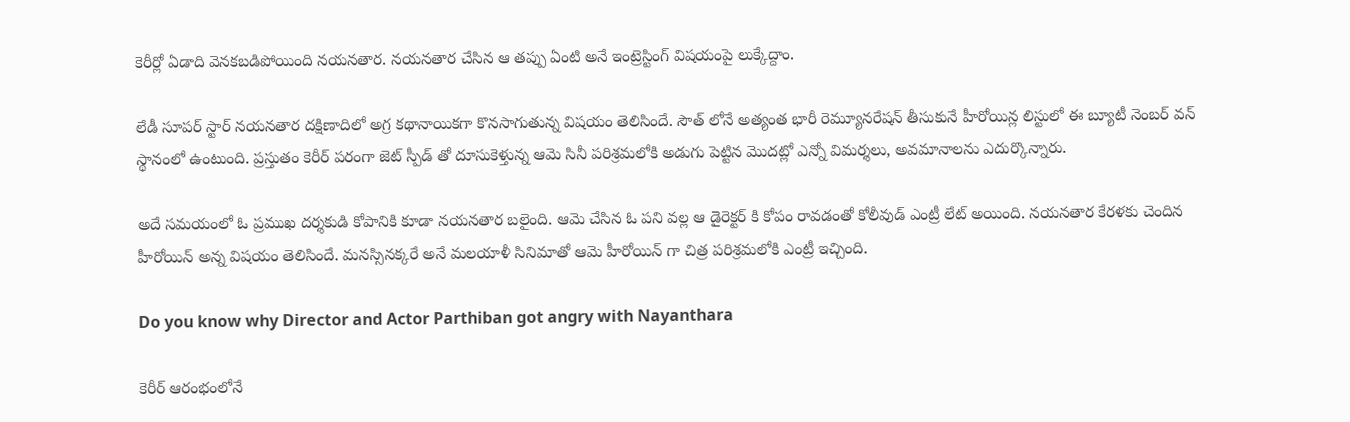కెరీర్లో ఏడాది వెనకబడిపోయింది నయనతార. నయనతార చేసిన ఆ తప్పు ఏంటి అనే ఇంట్రెస్టింగ్ విషయంపై లుక్కేద్దాం.

లేడీ సూపర్ స్టార్ నయనతార దక్షిణాదిలో అగ్ర కథానాయికగా కొనసాగుతున్న విషయం తెలిసిందే. సౌత్ లోనే అత్యంత భారీ రెమ్యూనరేషన్ తీసుకునే హీరోయిన్ల లిస్టులో ఈ బ్యూటీ నెంబర్ వన్ స్థానంలో ఉంటుంది. ప్రస్తుతం కెరీర్ పరంగా జెట్ స్పీడ్ తో దూసుకెళ్తున్న ఆమె సినీ పరిశ్రమలోకి అడుగు పెట్టిన మొదట్లో ఎన్నో విమర్శలు, అవమానాలను ఎదుర్కొన్నారు.

అదే సమయంలో ఓ ప్రముఖ దర్శకుడి కోపానికి కూడా నయనతార బలైంది. ఆమె చేసిన ఓ పని వల్ల ఆ డైరెక్టర్ కి కోపం రావడంతో కోలీవుడ్ ఎంట్రీ లేట్ అయింది. నయనతార కేరళకు చెందిన హీరోయిన్ అన్న విషయం తెలిసిందే. మనస్సినక్కరే అనే మలయాళీ సినిమాతో ఆమె హీరోయిన్ గా చిత్ర పరిశ్రమలోకి ఎంట్రీ ఇచ్చింది.

Do you know why Director and Actor Parthiban got angry with Nayanthara

కెరీర్ ఆరంభంలోనే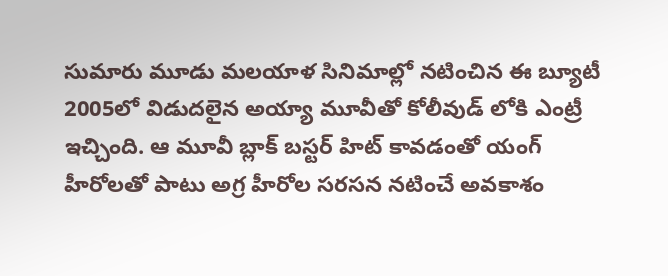సుమారు మూడు మలయాళ సినిమాల్లో నటించిన ఈ బ్యూటీ 2005లో విడుదలైన అయ్యా మూవీతో కోలీవుడ్ లోకి ఎంట్రీ ఇచ్చింది. ఆ మూవీ బ్లాక్ బస్టర్ హిట్ కావడంతో యంగ్ హీరోలతో పాటు అగ్ర హీరోల సరసన నటించే అవకాశం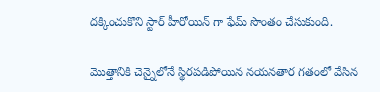దక్కించుకొని స్టార్ హీరోయిన్ గా ఫేమ్ సొంతం చేసుకుంది.

మొత్తానికి చెన్నైలోనే స్థిరపడిపోయిన నయనతార గతంలో వేసిన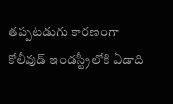తప్పటడుగు కారణంగా కోలీవుడ్ ఇండస్ట్రీలోకి ఏడాది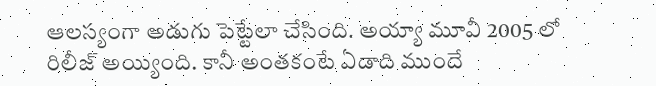ఆలస్యంగా అడుగు పెట్టేలా చేసింది. అయ్యా మూవీ 2005 లో రిలీజ్ అయ్యింది. కానీ అంతకంటే ఏడాది ముందే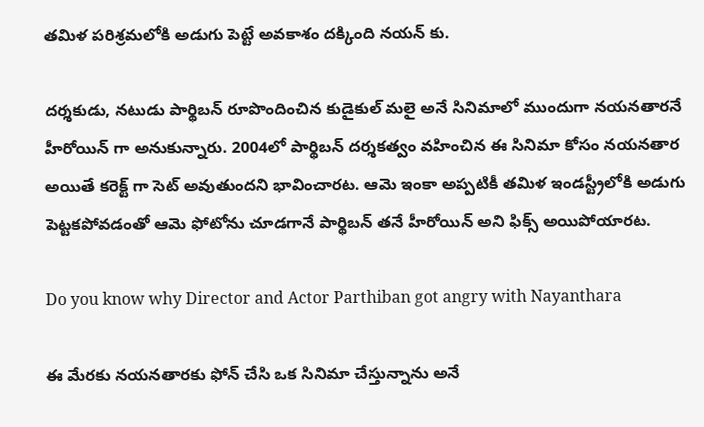తమిళ పరిశ్రమలోకి అడుగు పెట్టే అవకాశం దక్కింది నయన్ కు.

దర్శకుడు, నటుడు పార్థిబన్ రూపొందించిన కుడైకుల్ మలై అనే సినిమాలో ముందుగా నయనతారనే హీరోయిన్ గా అనుకున్నారు. 2004లో పార్థిబన్ దర్శకత్వం వహించిన ఈ సినిమా కోసం నయనతార అయితే కరెక్ట్ గా సెట్ అవుతుందని భావించారట. ఆమె ఇంకా అప్పటికీ తమిళ ఇండస్ట్రీలోకి అడుగు పెట్టకపోవడంతో ఆమె ఫోటోను చూడగానే పార్థిబన్ తనే హీరోయిన్ అని ఫిక్స్ అయిపోయారట.

Do you know why Director and Actor Parthiban got angry with Nayanthara

ఈ మేరకు నయనతారకు ఫోన్ చేసి ఒక సినిమా చేస్తున్నాను అనే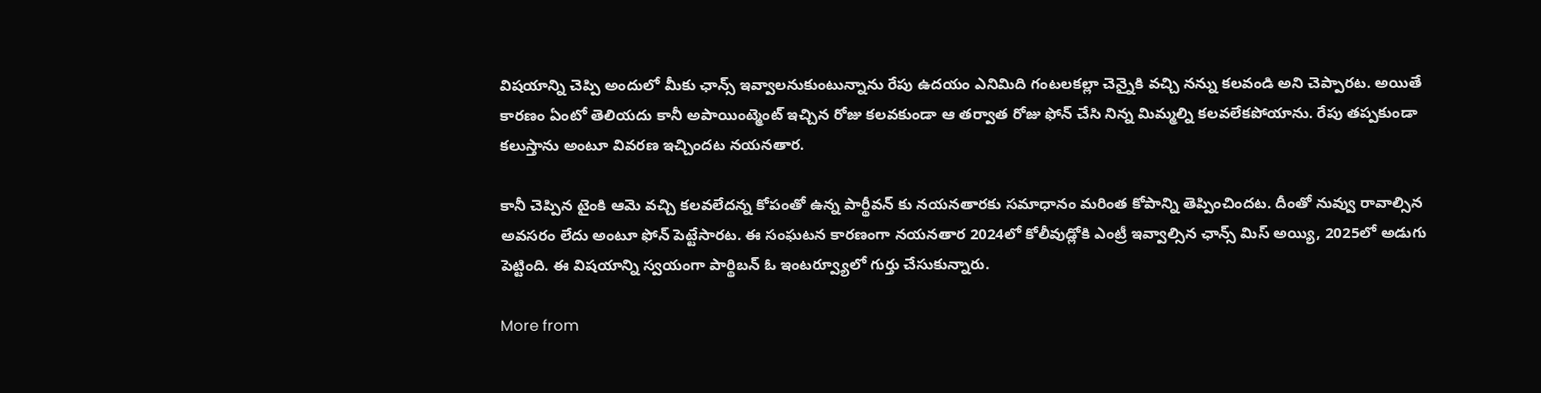విషయాన్ని చెప్పి అందులో మీకు ఛాన్స్ ఇవ్వాలనుకుంటున్నాను రేపు ఉదయం ఎనిమిది గంటలకల్లా చెన్నైకి వచ్చి నన్ను కలవండి అని చెప్పారట. అయితే కారణం ఏంటో తెలియదు కానీ అపాయింట్మెంట్ ఇచ్చిన రోజు కలవకుండా ఆ తర్వాత రోజు ఫోన్ చేసి నిన్న మిమ్మల్ని కలవలేకపోయాను. రేపు తప్పకుండా కలుస్తాను అంటూ వివరణ ఇచ్చిందట నయనతార.

కానీ చెప్పిన టైంకి ఆమె వచ్చి కలవలేదన్న కోపంతో ఉన్న పార్థీవన్ కు నయనతారకు సమాధానం మరింత కోపాన్ని తెప్పించిందట. దీంతో నువ్వు రావాల్సిన అవసరం లేదు అంటూ ఫోన్ పెట్టేసారట. ఈ సంఘటన కారణంగా నయనతార 2024లో కోలీవుడ్లోకి ఎంట్రీ ఇవ్వాల్సిన ఛాన్స్ మిస్ అయ్యి, 2025లో అడుగు పెట్టింది. ఈ విషయాన్ని స్వయంగా పార్థిబన్ ఓ ఇంటర్వ్యూలో గుర్తు చేసుకున్నారు.

More from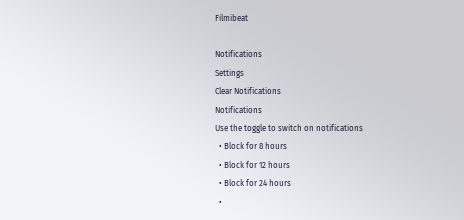Filmibeat

Notifications
Settings
Clear Notifications
Notifications
Use the toggle to switch on notifications
  • Block for 8 hours
  • Block for 12 hours
  • Block for 24 hours
  •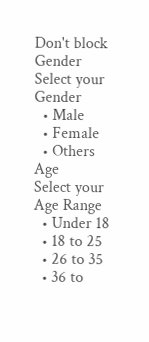Don't block
Gender
Select your Gender
  • Male
  • Female
  • Others
Age
Select your Age Range
  • Under 18
  • 18 to 25
  • 26 to 35
  • 36 to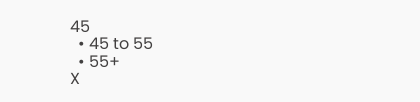45
  • 45 to 55
  • 55+
X